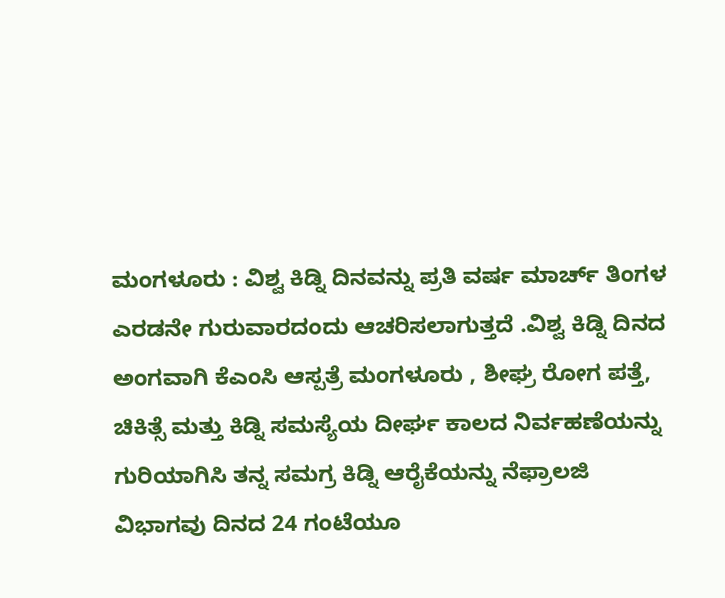ಮಂಗಳೂರು : ವಿಶ್ವ ಕಿಡ್ನಿ ದಿನವನ್ನು ಪ್ರತಿ ವರ್ಷ ಮಾರ್ಚ್ ತಿಂಗಳ ಎರಡನೇ ಗುರುವಾರದಂದು ಆಚರಿಸಲಾಗುತ್ತದೆ .ವಿಶ್ವ ಕಿಡ್ನಿ ದಿನದ ಅಂಗವಾಗಿ ಕೆಎಂಸಿ ಆಸ್ಪತ್ರೆ ಮಂಗಳೂರು , ಶೀಘ್ರ ರೋಗ ಪತ್ತೆ, ಚಿಕಿತ್ಸೆ ಮತ್ತು ಕಿಡ್ನಿ ಸಮಸ್ಯೆಯ ದೀರ್ಘ ಕಾಲದ ನಿರ್ವಹಣೆಯನ್ನು ಗುರಿಯಾಗಿಸಿ ತನ್ನ ಸಮಗ್ರ ಕಿಡ್ನಿ ಆರೈಕೆಯನ್ನು ನೆಫ್ರಾಲಜಿ ವಿಭಾಗವು ದಿನದ 24 ಗಂಟೆಯೂ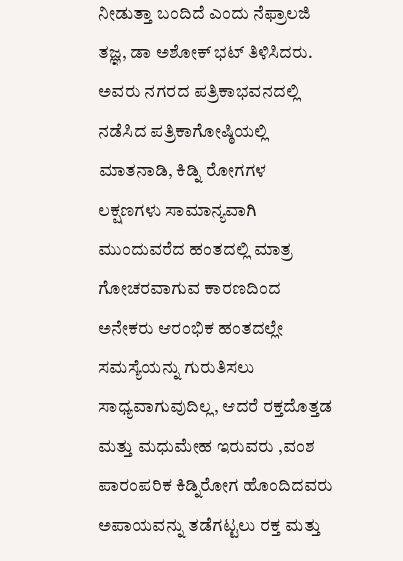ನೀಡುತ್ತಾ ಬಂದಿದೆ ಎಂದು ನೆಫ್ರಾಲಜಿ ತಜ್ಞ, ಡಾ ಅಶೋಕ್ ಭಟ್ ತಿಳಿಸಿದರು.
ಅವರು ನಗರದ ಪತ್ರಿಕಾಭವನದಲ್ಲಿ ನಡೆಸಿದ ಪತ್ರಿಕಾಗೋಷ್ಠಿಯಲ್ಲಿ ಮಾತನಾಡಿ, ಕಿಡ್ನಿ ರೋಗಗಳ ಲಕ್ಷಣಗಳು ಸಾಮಾನ್ಯವಾಗಿ ಮುಂದುವರೆದ ಹಂತದಲ್ಲಿ ಮಾತ್ರ ಗೋಚರವಾಗುವ ಕಾರಣದಿಂದ ಅನೇಕರು ಆರಂಭಿಕ ಹಂತದಲ್ಲೇ ಸಮಸ್ಯೆಯನ್ನು ಗುರುತಿಸಲು ಸಾಧ್ಯವಾಗುವುದಿಲ್ಲ, ಆದರೆ ರಕ್ತದೊತ್ತಡ ಮತ್ತು ಮಧುಮೇಹ ಇರುವರು ,ವಂಶ ಪಾರಂಪರಿಕ ಕಿಡ್ನಿರೋಗ ಹೊಂದಿದವರು ಅಪಾಯವನ್ನು ತಡೆಗಟ್ಟಲು ರಕ್ತ ಮತ್ತು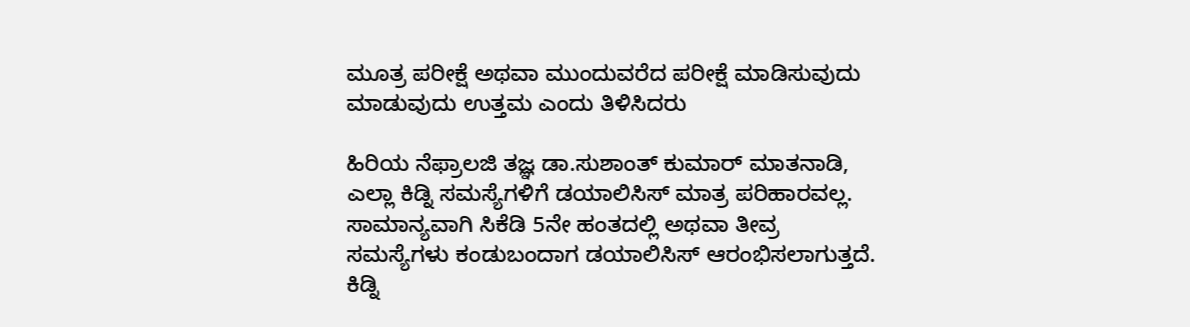ಮೂತ್ರ ಪರೀಕ್ಷೆ ಅಥವಾ ಮುಂದುವರೆದ ಪರೀಕ್ಷೆ ಮಾಡಿಸುವುದು ಮಾಡುವುದು ಉತ್ತಮ ಎಂದು ತಿಳಿಸಿದರು

ಹಿರಿಯ ನೆಫ್ರಾಲಜಿ ತಜ್ಞ ಡಾ.ಸುಶಾಂತ್ ಕುಮಾರ್ ಮಾತನಾಡಿ, ಎಲ್ಲಾ ಕಿಡ್ನಿ ಸಮಸ್ಯೆಗಳಿಗೆ ಡಯಾಲಿಸಿಸ್ ಮಾತ್ರ ಪರಿಹಾರವಲ್ಲ. ಸಾಮಾನ್ಯವಾಗಿ ಸಿಕೆಡಿ 5ನೇ ಹಂತದಲ್ಲಿ ಅಥವಾ ತೀವ್ರ ಸಮಸ್ಯೆಗಳು ಕಂಡುಬಂದಾಗ ಡಯಾಲಿಸಿಸ್ ಆರಂಭಿಸಲಾಗುತ್ತದೆ. ಕಿಡ್ನಿ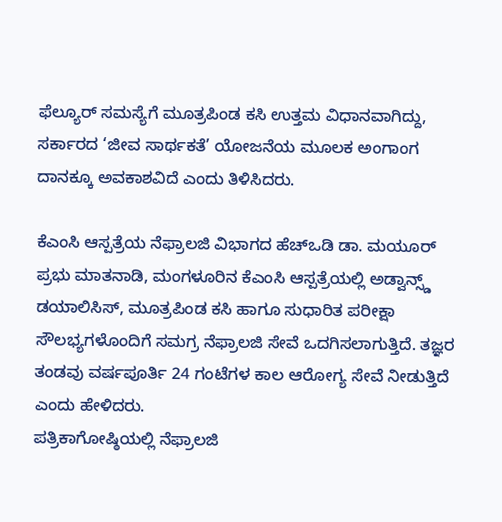ಫೆಲ್ಯೂರ್ ಸಮಸ್ಯೆಗೆ ಮೂತ್ರಪಿಂಡ ಕಸಿ ಉತ್ತಮ ವಿಧಾನವಾಗಿದ್ದು, ಸರ್ಕಾರದ ‘ಜೀವ ಸಾರ್ಥಕತೆ’ ಯೋಜನೆಯ ಮೂಲಕ ಅಂಗಾಂಗ ದಾನಕ್ಕೂ ಅವಕಾಶವಿದೆ ಎಂದು ತಿಳಿಸಿದರು.

ಕೆಎಂಸಿ ಆಸ್ಪತ್ರೆಯ ನೆಫ್ರಾಲಜಿ ವಿಭಾಗದ ಹೆಚ್ಒಡಿ ಡಾ. ಮಯೂರ್ ಪ್ರಭು ಮಾತನಾಡಿ, ಮಂಗಳೂರಿನ ಕೆಎಂಸಿ ಆಸ್ಪತ್ರೆಯಲ್ಲಿ ಅಡ್ವಾನ್ಸ್ಡ್ ಡಯಾಲಿಸಿಸ್, ಮೂತ್ರಪಿಂಡ ಕಸಿ ಹಾಗೂ ಸುಧಾರಿತ ಪರೀಕ್ಷಾ ಸೌಲಭ್ಯಗಳೊಂದಿಗೆ ಸಮಗ್ರ ನೆಫ್ರಾಲಜಿ ಸೇವೆ ಒದಗಿಸಲಾಗುತ್ತಿದೆ. ತಜ್ಞರ ತಂಡವು ವರ್ಷಪೂರ್ತಿ 24 ಗಂಟೆಗಳ ಕಾಲ ಆರೋಗ್ಯ ಸೇವೆ ನೀಡುತ್ತಿದೆ ಎಂದು ಹೇಳಿದರು.
ಪತ್ರಿಕಾಗೋಷ್ಠಿಯಲ್ಲಿ ನೆಫ್ರಾಲಜಿ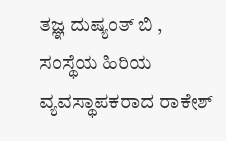ತಜ್ಞ ದುಷ್ಯಂತ್ ಬಿ , ಸಂಸ್ಥೆಯ ಹಿರಿಯ ವ್ಯವಸ್ಥಾಪಕರಾದ ರಾಕೇಶ್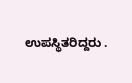ಉಪಸ್ಥಿತರಿದ್ದರು .